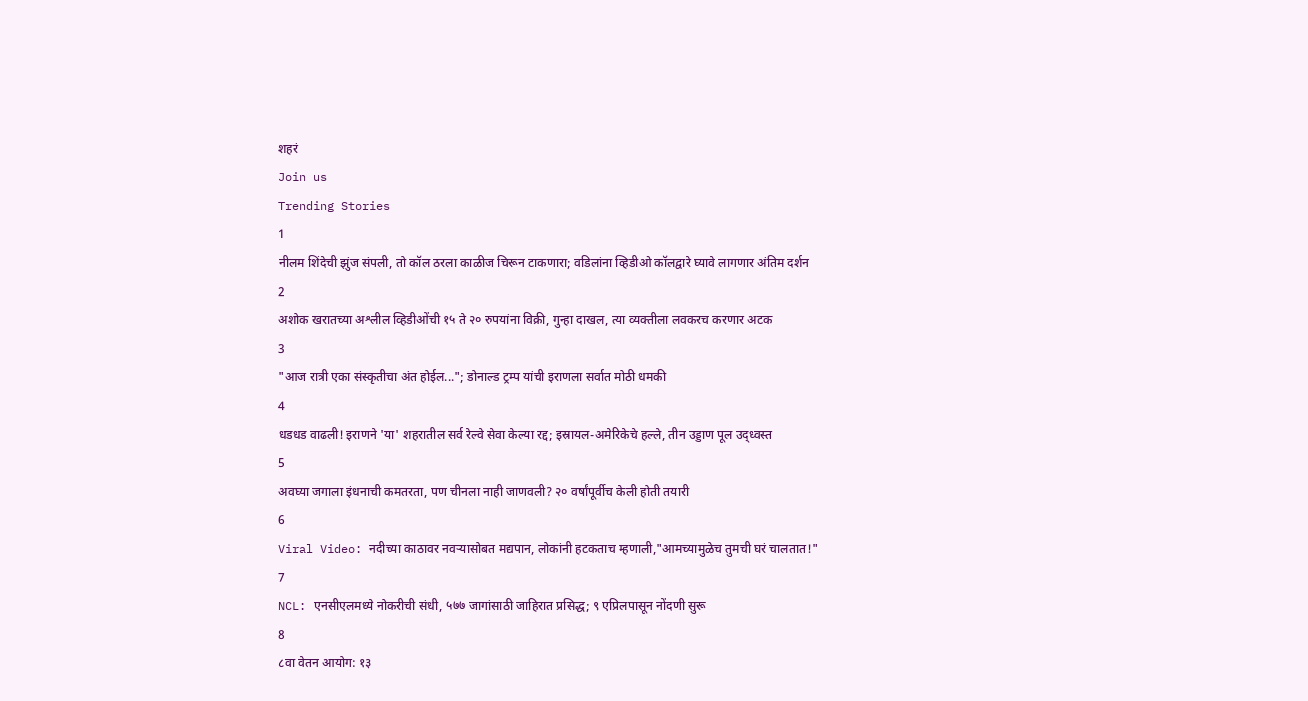शहरं
Join us
Trending Stories
1
नीलम शिंदेची झुंज संपली, तो कॉल ठरला काळीज चिरून टाकणारा; वडिलांना व्हिडीओ कॉलद्वारे घ्यावे लागणार अंतिम दर्शन
2
अशोक खरातच्या अश्लील व्हिडीओंची १५ ते २० रुपयांना विक्री, गुन्हा दाखल, त्या व्यक्तीला लवकरच करणार अटक
3
"आज रात्री एका संस्कृतीचा अंत होईल..."; डोनाल्ड ट्रम्प यांची इराणला सर्वात मोठी धमकी
4
धडधड वाढली! इराणने 'या' शहरातील सर्व रेल्वे सेवा केल्या रद्द; इस्रायल-अमेरिकेचे हल्ले, तीन उड्डाण पूल उद्ध्वस्त
5
अवघ्या जगाला इंधनाची कमतरता, पण चीनला नाही जाणवली? २० वर्षांपूर्वीच केली होती तयारी
6
Viral Video: नदीच्या काठावर नवऱ्यासोबत मद्यपान, लोकांनी हटकताच म्हणाली,"आमच्यामुळेच तुमची घरं चालतात!"
7
NCL: एनसीएलमध्ये नोकरीची संधी, ५७७ जागांसाठी जाहिरात प्रसिद्ध; ९ एप्रिलपासून नोंदणी सुरू
8
८वा वेतन आयोग: १३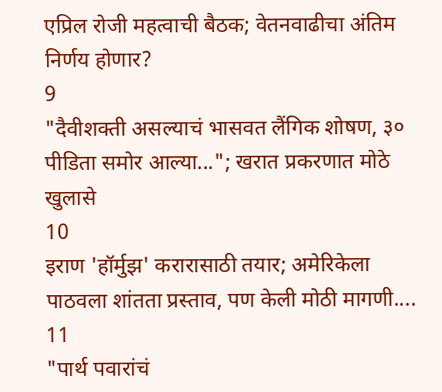एप्रिल रोजी महत्वाची बैठक; वेतनवाढीचा अंतिम निर्णय होणार?
9
"दैवीशक्ती असल्याचं भासवत लैंगिक शोषण, ३० पीडिता समोर आल्या..."; खरात प्रकरणात मोठे खुलासे
10
इराण 'हॉर्मुझ' करारासाठी तयार; अमेरिकेला पाठवला शांतता प्रस्ताव, पण केली मोठी मागणी....
11
"पार्थ पवारांचं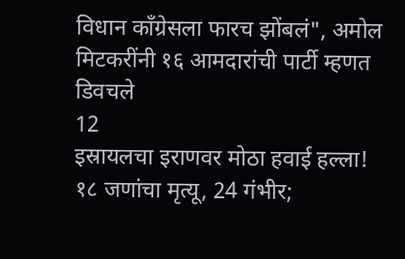विधान काँग्रेसला फारच झोंबलं", अमोल मिटकरींनी १६ आमदारांची पार्टी म्हणत डिवचले
12
इस्रायलचा इराणवर मोठा हवाई हल्ला! १८ जणांचा मृत्यू, 24 गंभीर;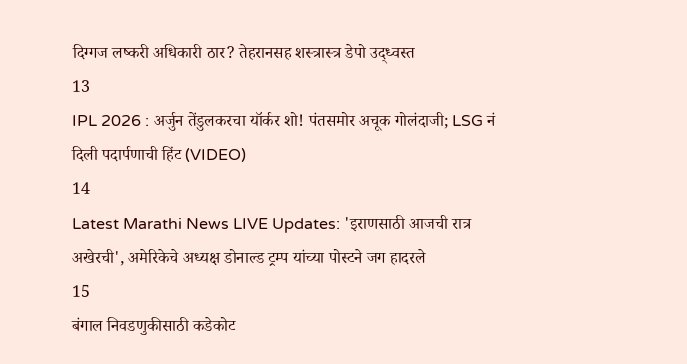दिग्गज लष्करी अधिकारी ठार? तेहरानसह शस्त्रास्त्र डेपो उद्ध्वस्त
13
IPL 2026 : अर्जुन तेंडुलकरचा यॉर्कर शो! पंतसमोर अचूक गोलंदाजी; LSG नं दिली पदार्पणाची हिंट (VIDEO)
14
Latest Marathi News LIVE Updates: 'इराणसाठी आजची रात्र अखेरची', अमेरिकेचे अध्यक्ष डोनाल्ड ट्रम्प यांच्या पोस्टने जग हादरले
15
बंगाल निवडणुकीसाठी कडेकोट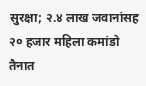सुरक्षा; २.४ लाख जवानांसह २० हजार महिला कमांडो तैनात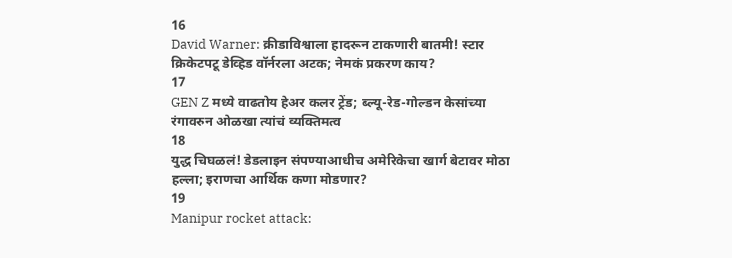16
David Warner: क्रीडाविश्वाला हादरून टाकणारी बातमी! स्टार क्रिकेटपटू डेव्हिड वॉर्नरला अटक; नेमकं प्रकरण काय?
17
GEN Z मध्ये वाढतोय हेअर कलर ट्रेंड; ब्ल्यू-रेड-गोल्डन केसांच्या रंगावरुन ओळखा त्यांचं व्यक्तिमत्व
18
युद्ध चिघळलं! डेडलाइन संपण्याआधीच अमेरिकेचा खार्ग बेटावर मोठा हल्ला; इराणचा आर्थिक कणा मोडणार?
19
Manipur rocket attack: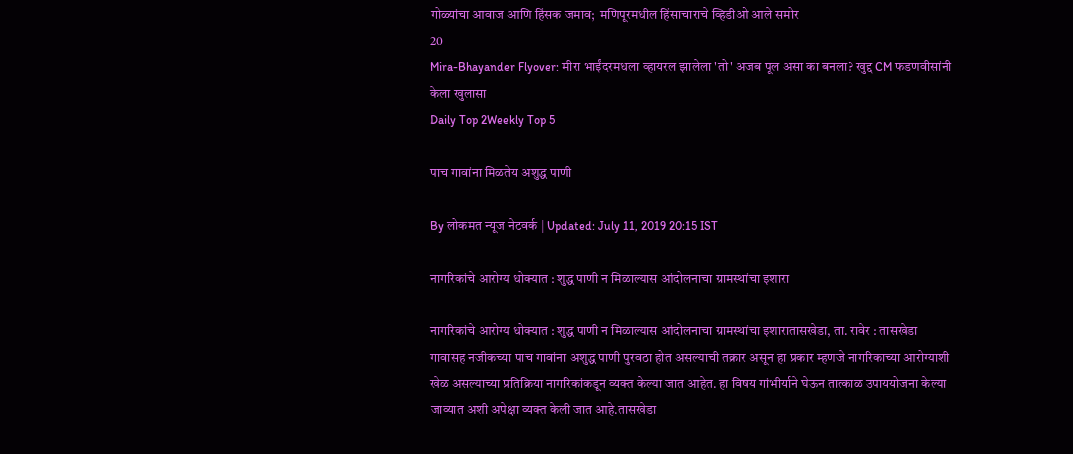गोळ्यांचा आवाज आणि हिंसक जमाव;  मणिपूरमधील हिंसाचाराचे व्हिडीओ आले समोर
20
Mira-Bhayander Flyover: मीरा भाईंदरमधला व्हायरल झालेला 'तो' अजब पूल असा का बनला? खुद्द CM फडणवीसांनी केला खुलासा
Daily Top 2Weekly Top 5

पाच गावांना मिळतेय अशुद्ध पाणी

By लोकमत न्यूज नेटवर्क | Updated: July 11, 2019 20:15 IST

नागरिकांचे आरोग्य धोक्यात : शुद्ध पाणी न मिळाल्यास आंदोलनाचा ग्रामस्थांचा इशारा

नागरिकांचे आरोग्य धोक्यात : शुद्ध पाणी न मिळाल्यास आंदोलनाचा ग्रामस्थांचा इशारातासखेडा, ता. रावेर : तासखेडा गावासह नजीकच्या पाच गावांना अशुद्ध पाणी पुरवठा होत असल्याची तक्रार असून हा प्रकार म्हणजे नागरिकाच्या आरोग्याशी खेळ असल्याच्या प्रतिक्रिया नागरिकांकडून व्यक्त केल्या जात आहेत. हा विषय गांभीर्याने घेऊन तात्काळ उपाययोजना केल्या जाव्यात अशी अपेक्षा व्यक्त केली जात आहे.तासखेडा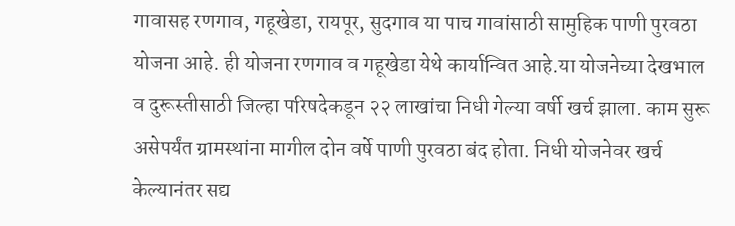गावासह रणगाव, गहूखेडा, रायपूर, सुदगाव या पाच गावांसाठी सामुहिक पाणी पुरवठा योजना आहे. ही योजना रणगाव व गहूखेडा येथे कार्यान्वित आहे.या योजनेच्या देखभाल व दुरूस्तीसाठी जिल्हा परिषदेकडून २२ लाखांचा निधी गेल्या वर्षी खर्च झाला. काम सुरू असेपर्यंत ग्रामस्थांना मागील दोन वर्षे पाणी पुरवठा बंद होता. निधी योजनेवर खर्च केल्यानंतर सद्य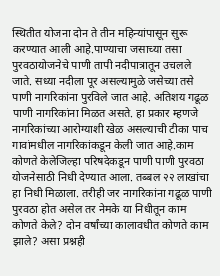स्थितीत योजना दोन ते तीन महिन्यांपासून सुरू करण्यात आली आहे.पाण्याचा जसाच्या तसा पुरवठायोजनेचे पाणी तापी नदीपात्रातून उचलले जाते. सध्या नदीला पूर असल्यामुळे जसेच्या तसे पाणी नागरिकांना पुरविले जात आहे. अतिशय गढूळ पाणी नागरिकांना मिळत असते. हा प्रकार म्हणजे नागरिकांच्या आरोग्याशी खेळ असल्याची टीका पाच गावांमधील नागरिकांकडून केली जात आहे.काम कोणते केलेजिल्हा परिषदेकडून पाणी पाणी पुरवठा योजनेसाठी निधी देण्यात आला. तब्बल २२ लाखांचा हा निधी मिळाला. तरीही जर नागरिकांना गढूळ पाणी पुरवठा होत असेल तर नेमके या निधीतून काम कोणते केले? दोन वर्षांच्या कालावधीत कोणते काम झाले? असा प्रश्नही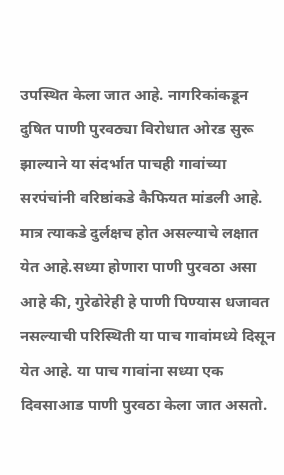उपस्थित केला जात आहे. नागरिकांकडून दुषित पाणी पुरवठ्या विरोधात ओरड सुरू झाल्याने या संदर्भात पाचही गावांच्या सरपंचांनी वरिष्ठांकडे कैफियत मांडली आहे. मात्र त्याकडे दुर्लक्षच होत असल्याचे लक्षात येत आहे.सध्या होणारा पाणी पुरवठा असा आहे की, गुरेढोरेही हे पाणी पिण्यास धजावत नसल्याची परिस्थिती या पाच गावांमध्ये दिसून येत आहे. या पाच गावांना सध्या एक दिवसाआड पाणी पुरवठा केला जात असतो.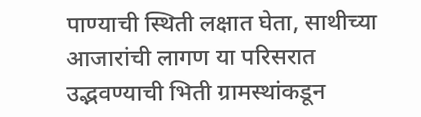पाण्याची स्थिती लक्षात घेता, साथीच्या आजारांची लागण या परिसरात उद्भवण्याची भिती ग्रामस्थांकडून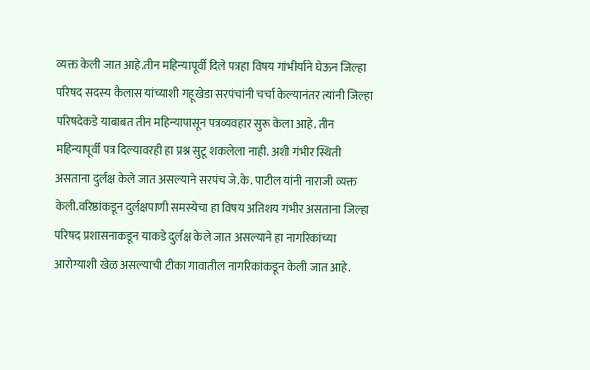व्यक्त केली जात आहे.तीन महिन्यापूर्वी दिले पत्रहा विषय गांभीर्याने घेऊन जिल्हा परिषद सदस्य कैलास यांच्याशी गहूखेडा सरपंचांनी चर्चा केल्यानंतर त्यांनी जिल्हा परिषदेकडे याबाबत तीन महिन्यापासून पत्रव्यवहार सुरू केला आहे. तीन महिन्यापूर्वी पत्र दिल्यावरही हा प्रश्न सुटू शकलेला नाही. अशी गंभीर स्थिती असताना दुर्लक्ष केले जात असल्याने सरपंच जे.के. पाटील यांनी नाराजी व्यक्त केली.वरिष्ठांकडून दुर्लक्षपाणी समस्येचा हा विषय अतिशय गंभीर असताना जिल्हा परिषद प्रशासनाकडून याकडे दुर्लक्ष केले जात असल्याने हा नागरिकांच्या आरोग्याशी खेळ असल्याची टीका गावातील नागरिकांकडून केली जात आहे.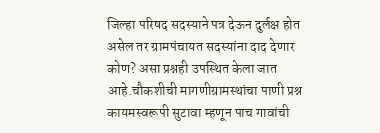जिल्हा परिषद सदस्याने पत्र देऊन दुर्लक्ष होत असेल तर ग्रामपंचायत सदस्यांना दाद देणार कोण? असा प्रश्नही उपस्थित केला जात आहे.चौकशीची मागणीग्रामस्थांचा पाणी प्रश्न कायमस्वरूपी सुटावा म्हणून पाच गावांची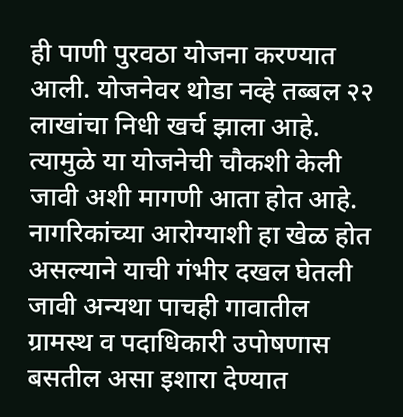ही पाणी पुरवठा योजना करण्यात आली. योजनेवर थोडा नव्हे तब्बल २२ लाखांचा निधी खर्च झाला आहे. त्यामुळे या योजनेची चौकशी केली जावी अशी मागणी आता होत आहे. नागरिकांच्या आरोग्याशी हा खेळ होत असल्याने याची गंभीर दखल घेतली जावी अन्यथा पाचही गावातील ग्रामस्थ व पदाधिकारी उपोषणास बसतील असा इशारा देण्यात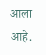आला आहे.